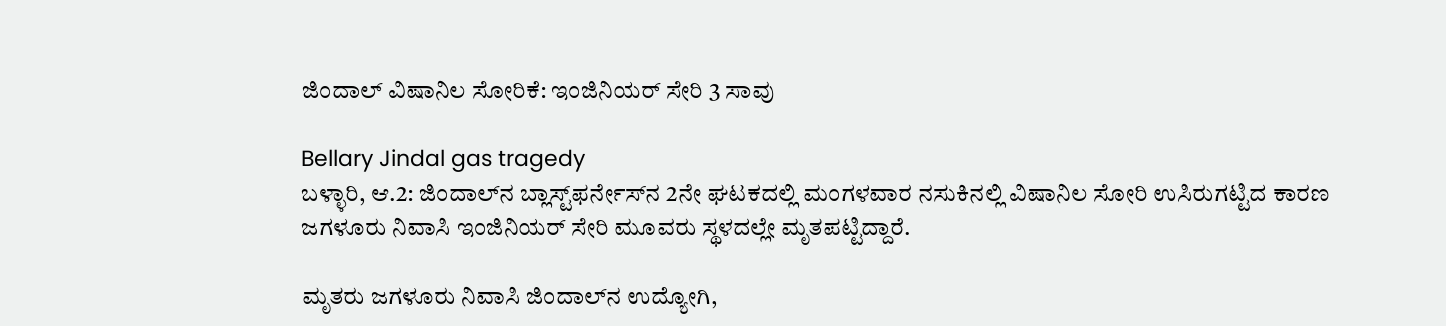ಜಿಂದಾಲ್‌ ವಿಷಾನಿಲ ಸೋರಿಕೆ: ಇಂಜಿನಿಯರ್ ಸೇರಿ 3 ಸಾವು

Bellary Jindal gas tragedy
ಬಳ್ಳಾರಿ, ಆ.2: ಜಿಂದಾಲ್‌ನ ಬ್ಲಾಸ್ಟ್‌ಫರ್ನೇಸ್‌ನ 2ನೇ ಘಟಕದಲ್ಲಿ ಮಂಗಳವಾರ ನಸುಕಿನಲ್ಲಿ ವಿಷಾನಿಲ ಸೋರಿ ಉಸಿರುಗಟ್ಟಿದ ಕಾರಣ ಜಗಳೂರು ನಿವಾಸಿ ಇಂಜಿನಿಯರ್ ಸೇರಿ ಮೂವರು ಸ್ಥಳದಲ್ಲೇ ಮೃತಪಟ್ಟಿದ್ದಾರೆ.

ಮೃತರು ಜಗಳೂರು ನಿವಾಸಿ ಜಿಂದಾಲ್‌ನ ಉದ್ಯೋಗಿ,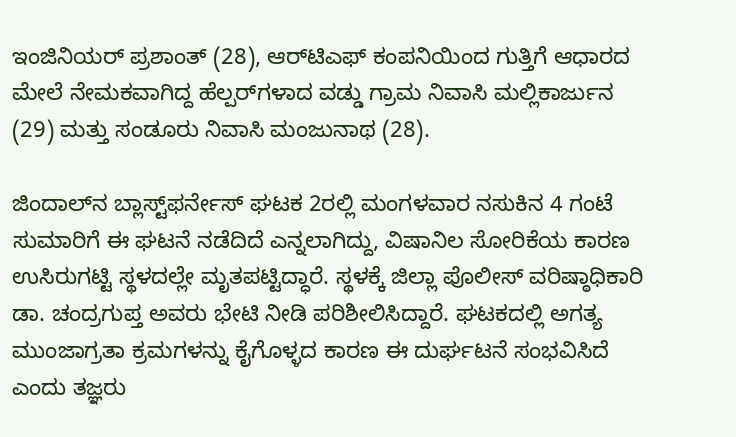ಇಂಜಿನಿಯರ್ ಪ್ರಶಾಂತ್ (28), ಆರ್‌ಟಿಎಫ್ ಕಂಪನಿಯಿಂದ ಗುತ್ತಿಗೆ ಆಧಾರದ ಮೇಲೆ ನೇಮಕವಾಗಿದ್ದ ಹೆಲ್ಪರ್‌ಗಳಾದ ವಡ್ಡು ಗ್ರಾಮ ನಿವಾಸಿ ಮಲ್ಲಿಕಾರ್ಜುನ (29) ಮತ್ತು ಸಂಡೂರು ನಿವಾಸಿ ಮಂಜುನಾಥ (28).

ಜಿಂದಾಲ್‌ನ ಬ್ಲಾಸ್ಟ್‌ಫರ್ನೇಸ್ ಘಟಕ 2ರಲ್ಲಿ ಮಂಗಳವಾರ ನಸುಕಿನ 4 ಗಂಟೆ ಸುಮಾರಿಗೆ ಈ ಘಟನೆ ನಡೆದಿದೆ ಎನ್ನಲಾಗಿದ್ದು, ವಿಷಾನಿಲ ಸೋರಿಕೆಯ ಕಾರಣ ಉಸಿರುಗಟ್ಟಿ ಸ್ಥಳದಲ್ಲೇ ಮೃತಪಟ್ಟಿದ್ಧಾರೆ. ಸ್ಥಳಕ್ಕೆ ಜಿಲ್ಲಾ ಪೊಲೀಸ್ ವರಿಷ್ಠಾಧಿಕಾರಿ ಡಾ. ಚಂದ್ರಗುಪ್ತ ಅವರು ಭೇಟಿ ನೀಡಿ ಪರಿಶೀಲಿಸಿದ್ದಾರೆ. ಘಟಕದಲ್ಲಿ ಅಗತ್ಯ ಮುಂಜಾಗ್ರತಾ ಕ್ರಮಗಳನ್ನು ಕೈಗೊಳ್ಳದ ಕಾರಣ ಈ ದುರ್ಘಟನೆ ಸಂಭವಿಸಿದೆ ಎಂದು ತಜ್ಞರು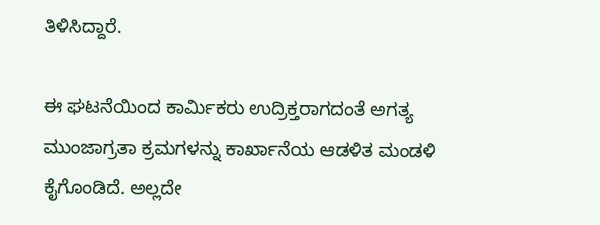ತಿಳಿಸಿದ್ದಾರೆ.

ಈ ಘಟನೆಯಿಂದ ಕಾರ್ಮಿಕರು ಉದ್ರಿಕ್ತರಾಗದಂತೆ ಅಗತ್ಯ ಮುಂಜಾಗ್ರತಾ ಕ್ರಮಗಳನ್ನು ಕಾರ್ಖಾನೆಯ ಆಡಳಿತ ಮಂಡಳಿ ಕೈಗೊಂಡಿದೆ. ಅಲ್ಲದೇ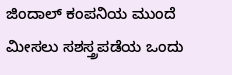ಜಿಂದಾಲ್ ಕಂಪನಿಯ ಮುಂದೆ ಮೀಸಲು ಸಶಸ್ತ್ರಪಡೆಯ ಒಂದು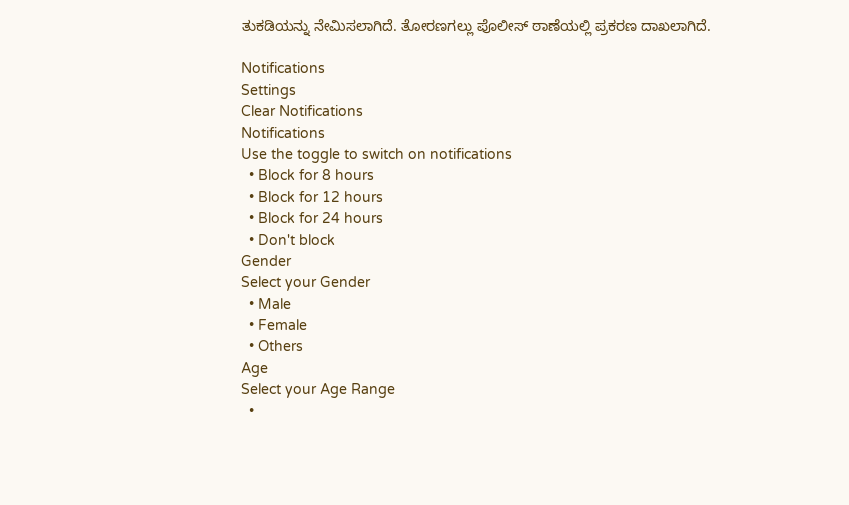ತುಕಡಿಯನ್ನು ನೇಮಿಸಲಾಗಿದೆ. ತೋರಣಗಲ್ಲು ಪೊಲೀಸ್ ಠಾಣೆಯಲ್ಲಿ ಪ್ರಕರಣ ದಾಖಲಾಗಿದೆ.

Notifications
Settings
Clear Notifications
Notifications
Use the toggle to switch on notifications
  • Block for 8 hours
  • Block for 12 hours
  • Block for 24 hours
  • Don't block
Gender
Select your Gender
  • Male
  • Female
  • Others
Age
Select your Age Range
  •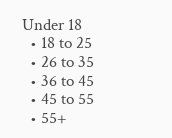Under 18
  • 18 to 25
  • 26 to 35
  • 36 to 45
  • 45 to 55
  • 55+